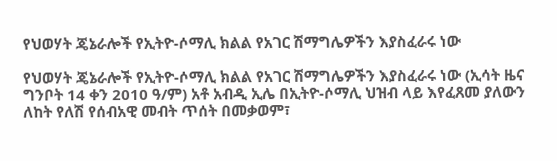የህወሃት ጄኔራሎች የኢትዮ-ሶማሊ ክልል የአገር ሽማግሌዎችን እያስፈራሩ ነው

የህወሃት ጄኔራሎች የኢትዮ-ሶማሊ ክልል የአገር ሽማግሌዎችን እያስፈራሩ ነው (ኢሳት ዜና ግንቦት 14 ቀን 2010 ዓ/ም) አቶ አብዲ ኢሌ በኢትዮ-ሶማሊ ህዝብ ላይ እየፈጸመ ያለውን ለከት የለሽ የሰብአዊ መብት ጥሰት በመቃወም፣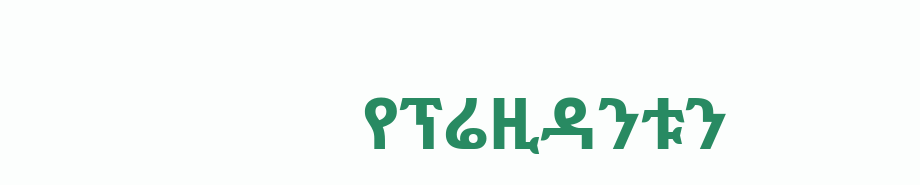የፕሬዚዳንቱን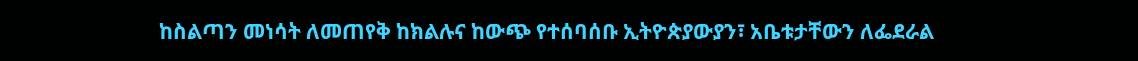ከስልጣን መነሳት ለመጠየቅ ከክልሉና ከውጭ የተሰባሰቡ ኢትዮጵያውያን፣ አቤቱታቸውን ለፌደራል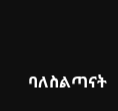ባለስልጣናት